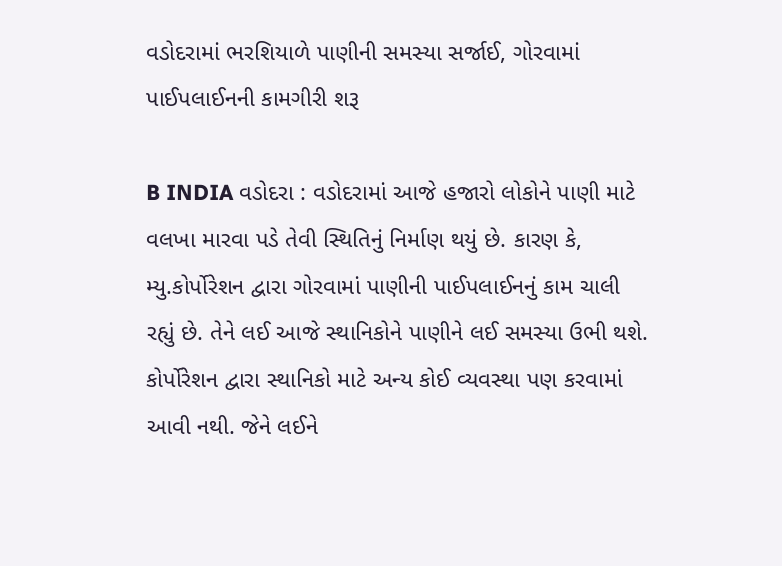વડોદરામાં ભરશિયાળે પાણીની સમસ્યા સર્જાઈ, ગોરવામાં પાઈપલાઈનની કામગીરી શરૂ

B INDIA વડોદરા : વડોદરામાં આજે હજારો લોકોને પાણી માટે વલખા મારવા પડે તેવી સ્થિતિનું નિર્માણ થયું છે. કારણ કે, મ્યુ.કોર્પોરેશન દ્વારા ગોરવામાં પાણીની પાઈપલાઈનનું કામ ચાલી રહ્યું છે. તેને લઈ આજે સ્થાનિકોને પાણીને લઈ સમસ્યા ઉભી થશે. કોર્પોરેશન દ્વારા સ્થાનિકો માટે અન્ય કોઈ વ્યવસ્થા પણ કરવામાં આવી નથી. જેને લઈને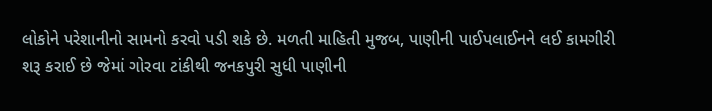લોકોને પરેશાનીનો સામનો કરવો પડી શકે છે. મળતી માહિતી મુજબ, પાણીની પાઈપલાઈનને લઈ કામગીરી શરૂ કરાઈ છે જેમાં ગોરવા ટાંકીથી જનકપુરી સુધી પાણીની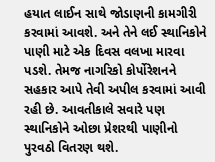હયાત લાઈન સાથે જોડાણની કામગીરી કરવામાં આવશે. અને તેને લઈ સ્થાનિકોને પાણી માટે એક દિવસ વલખા મારવા પડશે. તેમજ નાગરિકો કોર્પોરેશનને સહકાર આપે તેવી અપીલ કરવામાં આવી રહી છે. આવતીકાલે સવારે પણ સ્થાનિકોને ઓછા પ્રેશરથી પાણીનો પુરવઠો વિતરણ થશે.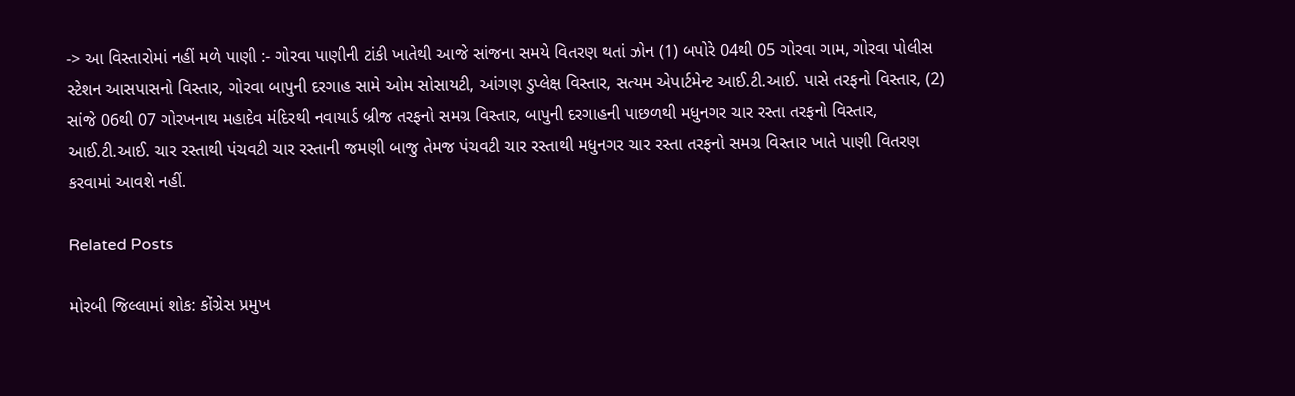-> આ વિસ્તારોમાં નહીં મળે પાણી :- ગોરવા પાણીની ટાંકી ખાતેથી આજે સાંજના સમયે વિતરણ થતાં ઝોન (1) બપોરે 04થી 05 ગોરવા ગામ, ગોરવા પોલીસ સ્ટેશન આસપાસનો વિસ્તાર, ગોરવા બાપુની દરગાહ સામે ઓમ સોસાયટી, આંગણ ડુપ્લેક્ષ વિસ્તાર, સત્યમ એપાર્ટમેન્ટ આઈ.ટી.આઈ. પાસે તરફનો વિસ્તાર, (2) સાંજે 06થી 07 ગોરખનાથ મહાદેવ મંદિરથી નવાયાર્ડ બ્રીજ તરફનો સમગ્ર વિસ્તાર, બાપુની દરગાહની પાછળથી મધુનગર ચાર રસ્તા તરફનો વિસ્તાર, આઈ.ટી.આઈ. ચાર રસ્તાથી પંચવટી ચાર રસ્તાની જમણી બાજુ તેમજ પંચવટી ચાર રસ્તાથી મધુનગર ચાર રસ્તા તરફનો સમગ્ર વિસ્તાર ખાતે પાણી વિતરણ કરવામાં આવશે નહીં.

Related Posts

મોરબી જિલ્લામાં શોક: કોંગ્રેસ પ્રમુખ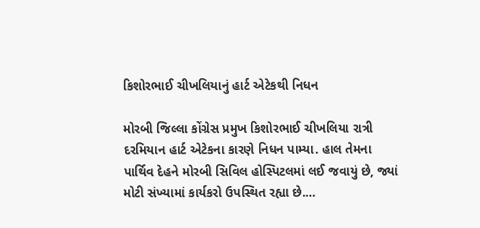કિશોરભાઈ ચીખલિયાનું હાર્ટ એટેકથી નિધન

મોરબી જિલ્લા કોંગ્રેસ પ્રમુખ કિશોરભાઈ ચીખલિયા રાત્રી દરમિયાન હાર્ટ એટેકના કારણે નિધન પામ્યા. હાલ તેમના પાર્થિવ દેહને મોરબી સિવિલ હોસ્પિટલમાં લઈ જવાયું છે, જ્યાં મોટી સંખ્યામાં કાર્યકરો ઉપસ્થિત રહ્યા છે.…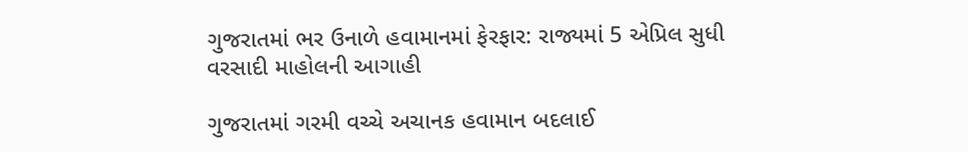ગુજરાતમાં ભર ઉનાળે હવામાનમાં ફેરફાર: રાજ્યમાં 5 એપ્રિલ સુધી વરસાદી માહોલની આગાહી

ગુજરાતમાં ગરમી વચ્ચે અચાનક હવામાન બદલાઈ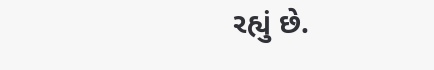રહ્યું છે.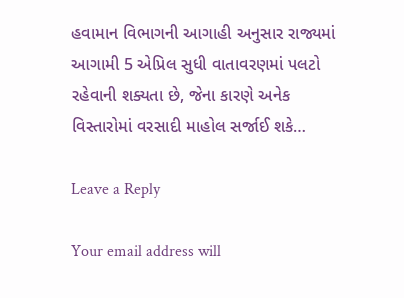હવામાન વિભાગની આગાહી અનુસાર રાજ્યમાં આગામી 5 એપ્રિલ સુધી વાતાવરણમાં પલટો રહેવાની શક્યતા છે, જેના કારણે અનેક વિસ્તારોમાં વરસાદી માહોલ સર્જાઈ શકે…

Leave a Reply

Your email address will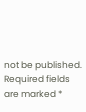not be published. Required fields are marked *